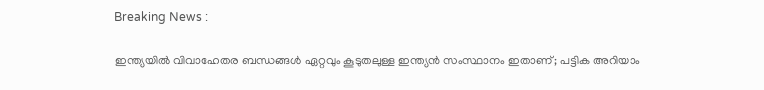Breaking News :

ഇന്ത്യയില്‍ വിവാഹേതര ബന്ധങ്ങള്‍ ഏറ്റവും കൂടുതലുള്ള ഇന്ത്യന്‍ സംസ്ഥാനം ഇതാണ്; പട്ടിക അറിയാം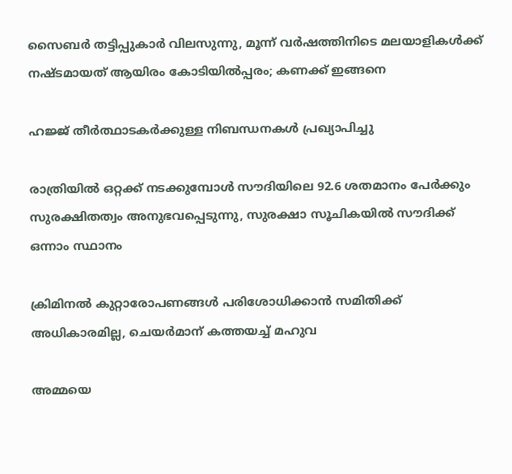സൈബര്‍ തട്ടിപ്പുകാര്‍ വിലസുന്നു, മൂന്ന് വര്‍ഷത്തിനിടെ മലയാളികള്‍ക്ക് നഷ്ടമായത് ആയിരം കോടിയില്‍പ്പരം; കണക്ക് ഇങ്ങനെ

ഹജ്ജ് തീർത്ഥാടകർക്കുള്ള നിബന്ധനകൾ പ്രഖ്യാപിച്ചു

രാത്രിയിൽ ഒറ്റക്ക് നടക്കുമ്പോൾ സൗദിയിലെ 92.6 ശതമാനം പേർക്കും സുരക്ഷിതത്വം അനുഭവപ്പെടുന്നു, സുരക്ഷാ സൂചികയിൽ സൗദിക്ക് ഒന്നാം സ്ഥാനം

ക്രിമിനല്‍ കുറ്റാരോപണങ്ങള്‍ പരിശോധിക്കാന്‍ സമിതിക്ക്‌ അധികാരമില്ല, ചെയര്‍മാന്‌ കത്തയച്ച് മഹുവ

അമ്മയെ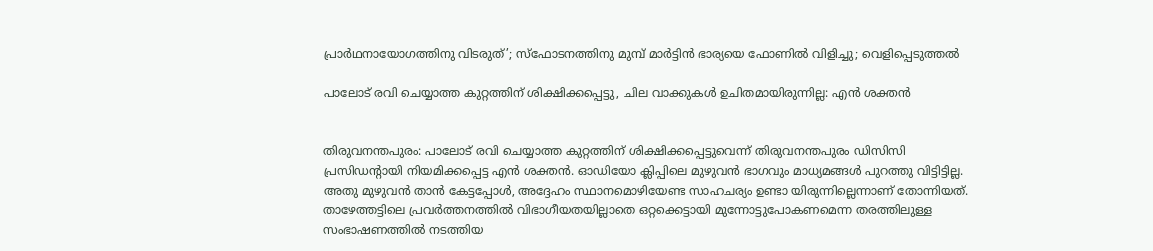പ്രാര്‍ഥനായോഗത്തിനു വിടരുത്’; സ്‌ഫോടനത്തിനു മുമ്പ് മാര്‍ട്ടിന്‍ ഭാര്യയെ ഫോണില്‍ വിളിച്ചു; വെളിപ്പെടുത്തല്‍

പാലോട് രവി ചെയ്യാത്ത കുറ്റത്തിന് ശിക്ഷിക്കപ്പെട്ടു, ചില വാക്കുകള്‍ ഉചിതമായിരുന്നില്ല: എന്‍ ശക്തന്‍


തിരുവനന്തപുരം: പാലോട് രവി ചെയ്യാത്ത കുറ്റത്തിന് ശിക്ഷിക്കപ്പെട്ടുവെന്ന് തിരുവനന്തപുരം ഡിസിസി പ്രസിഡന്റായി നിയമിക്കപ്പെട്ട എന്‍ ശക്തന്‍. ഓഡിയോ ക്ലിപ്പിലെ മുഴുവന്‍ ഭാഗവും മാധ്യമങ്ങള്‍ പുറത്തു വിട്ടിട്ടില്ല. അതു മുഴുവന്‍ താന്‍ കേട്ടപ്പോള്‍, അദ്ദേഹം സ്ഥാനമൊഴിയേണ്ട സാഹചര്യം ഉണ്ടാ യിരുന്നില്ലെന്നാണ് തോന്നിയത്. താഴേത്തട്ടിലെ പ്രവര്‍ത്തനത്തില്‍ വിഭാഗീയതയില്ലാതെ ഒറ്റക്കെട്ടായി മുന്നോട്ടുപോകണമെന്ന തരത്തിലുള്ള സംഭാഷണത്തില്‍ നടത്തിയ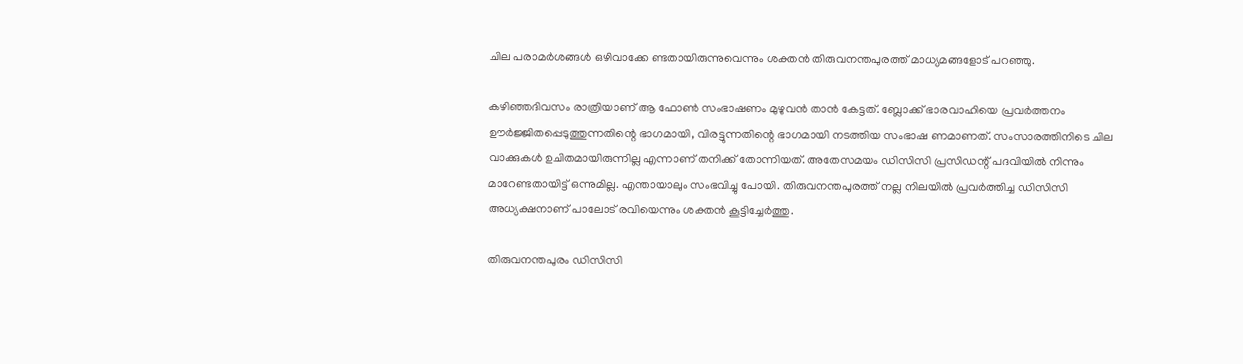ചില പരാമര്‍ശങ്ങള്‍ ഒഴിവാക്കേ ണ്ടതായിരുന്നുവെന്നും ശക്തന്‍ തിരുവനന്തപുരത്ത് മാധ്യമങ്ങളോട് പറഞ്ഞു.

കഴിഞ്ഞദിവസം രാത്രിയാണ് ആ ഫോണ്‍ സംഭാഷണം മുഴുവന്‍ താന്‍ കേട്ടത്. ബ്ലോക്ക് ഭാരവാഹിയെ പ്രവര്‍ത്തനം ഊര്‍ജ്ജിതപ്പെടുത്തുന്നതിന്റെ ഭാഗമായി, വിരട്ടുന്നതിന്റെ ഭാഗമായി നടത്തിയ സംഭാഷ ണമാണത്. സംസാരത്തിനിടെ ചില വാക്കുകള്‍ ഉചിതമായിരുന്നില്ല എന്നാണ് തനിക്ക് തോന്നിയത്. അതേസമയം ഡിസിസി പ്രസിഡന്റ് പദവിയില്‍ നിന്നും മാറേണ്ടതായിട്ട് ഒന്നുമില്ല. എന്തായാലും സംഭവിച്ചു പോയി. തിരുവനന്തപുരത്ത് നല്ല നിലയില്‍ പ്രവര്‍ത്തിച്ച ഡിസിസി അധ്യക്ഷനാണ് പാലോട് രവിയെന്നും ശക്തന്‍ കൂട്ടിച്ചേര്‍ത്തു.

തിരുവനന്തപുരം ഡിസിസി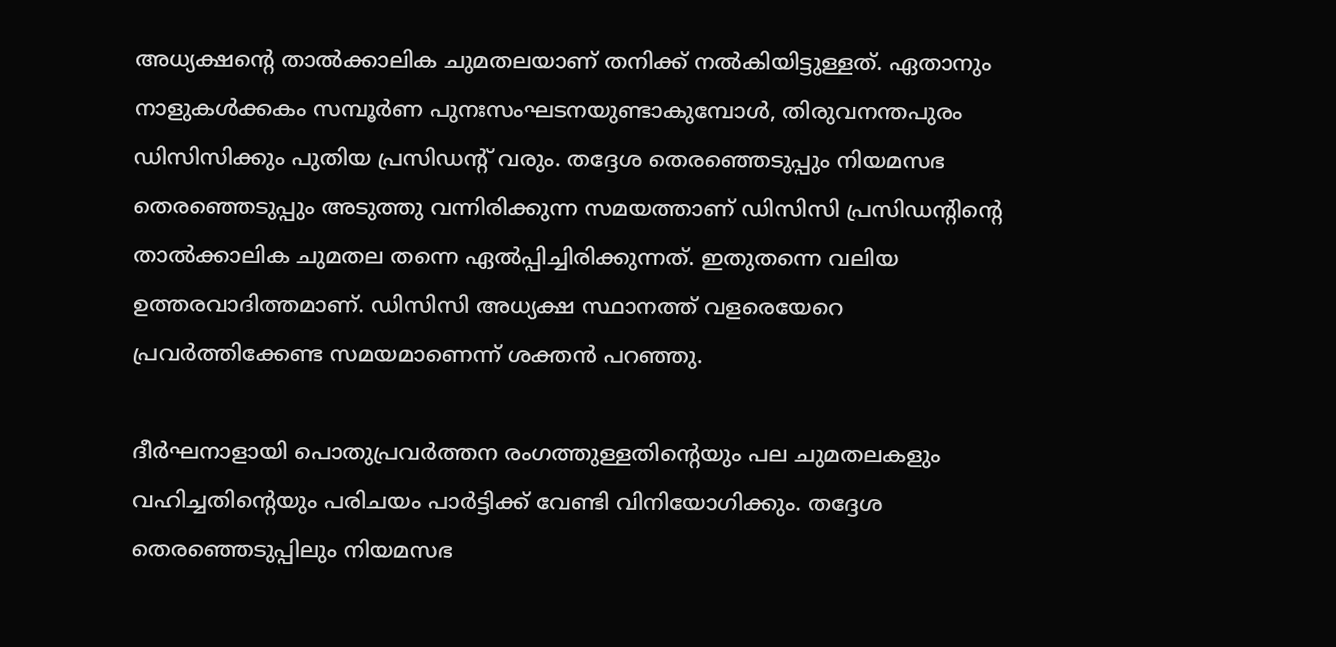അധ്യക്ഷന്റെ താല്‍ക്കാലിക ചുമതലയാണ് തനിക്ക് നല്‍കിയിട്ടുള്ളത്. ഏതാനും നാളുകള്‍ക്കകം സമ്പൂര്‍ണ പുനഃസംഘടനയുണ്ടാകുമ്പോള്‍, തിരുവനന്തപുരം ഡിസിസിക്കും പുതിയ പ്രസിഡന്റ് വരും. തദ്ദേശ തെരഞ്ഞെടുപ്പും നിയമസഭ തെരഞ്ഞെടുപ്പും അടുത്തു വന്നിരിക്കുന്ന സമയത്താണ് ഡിസിസി പ്രസിഡന്റിന്റെ താല്‍ക്കാലിക ചുമതല തന്നെ ഏല്‍പ്പിച്ചിരിക്കുന്നത്. ഇതുതന്നെ വലിയ ഉത്തരവാദിത്തമാണ്. ഡിസിസി അധ്യക്ഷ സ്ഥാനത്ത് വളരെയേറെ പ്രവര്‍ത്തിക്കേണ്ട സമയമാണെന്ന് ശക്തന്‍ പറഞ്ഞു.

ദീര്‍ഘനാളായി പൊതുപ്രവര്‍ത്തന രംഗത്തുള്ളതിന്റെയും പല ചുമതലകളും വഹിച്ചതിന്റെയും പരിചയം പാര്‍ട്ടിക്ക് വേണ്ടി വിനിയോഗിക്കും. തദ്ദേശ തെരഞ്ഞെടുപ്പിലും നിയമസഭ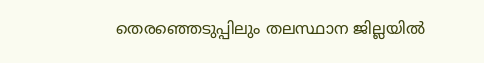തെരഞ്ഞെടുപ്പിലും തലസ്ഥാന ജില്ലയില്‍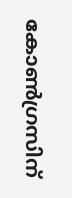കോണ്‍ഗ്രസിന്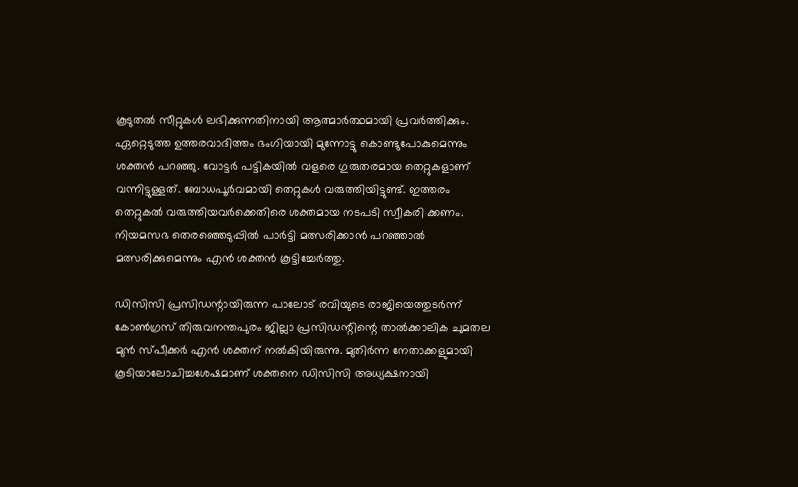കൂടുതല്‍ സീറ്റുകള്‍ ലഭിക്കുന്നതിനായി ആത്മാര്‍ത്ഥമായി പ്രവര്‍ത്തിക്കും. ഏറ്റെടുത്ത ഉത്തരവാദിത്തം ഭംഗിയായി മുന്നോട്ടു കൊണ്ടുപോകുമെന്നും ശക്തന്‍ പറഞ്ഞു. വോട്ടര്‍ പട്ടികയില്‍ വളരെ ഗുരുതരമായ തെറ്റുകളാണ് വന്നിട്ടുള്ളത്. ബോധപൂര്‍വമായി തെറ്റുകള്‍ വരുത്തിയിട്ടുണ്ട്. ഇത്തരം തെറ്റുകല്‍ വരുത്തിയവര്‍ക്കെതിരെ ശക്തമായ നടപടി സ്വീകരി ക്കണം. നിയമസഭ തെരഞ്ഞെടുപ്പില്‍ പാര്‍ട്ടി മത്സരിക്കാന്‍ പറഞ്ഞാല്‍ മത്സരിക്കുമെന്നും എന്‍ ശക്തന്‍ കൂട്ടിച്ചേര്‍ത്തു.

ഡിസിസി പ്രസിഡന്റായിരുന്ന പാലോട് രവിയുടെ രാജിയെത്തുടര്‍ന്ന് കോണ്‍ഗ്രസ് തിരുവനന്തപുരം ജില്ലാ പ്രസിഡന്റിന്റെ താല്‍ക്കാലിക ചുമതല മുന്‍ സ്പീക്കര്‍ എന്‍ ശക്തന് നല്‍കിയിരുന്നു. മുതിര്‍ന്ന നേതാക്കളുമായി കൂടിയാലോചിച്ചശേഷമാണ് ശക്തനെ ഡിസിസി അധ്യക്ഷനായി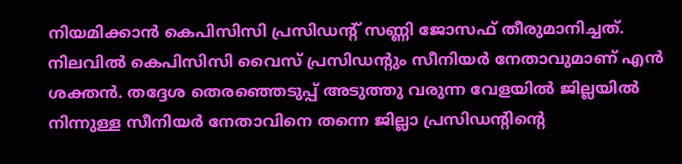നിയമിക്കാന്‍ കെപിസിസി പ്രസിഡന്റ് സണ്ണി ജോസഫ് തീരുമാനിച്ചത്. നിലവില്‍ കെപിസിസി വൈസ് പ്രസിഡന്റും സീനിയര്‍ നേതാവുമാണ് എന്‍ ശക്തന്‍. തദ്ദേശ തെരഞ്ഞെടുപ്പ് അടുത്തു വരുന്ന വേളയില്‍ ജില്ലയില്‍ നിന്നുള്ള സീനിയര്‍ നേതാവിനെ തന്നെ ജില്ലാ പ്രസിഡന്റിന്റെ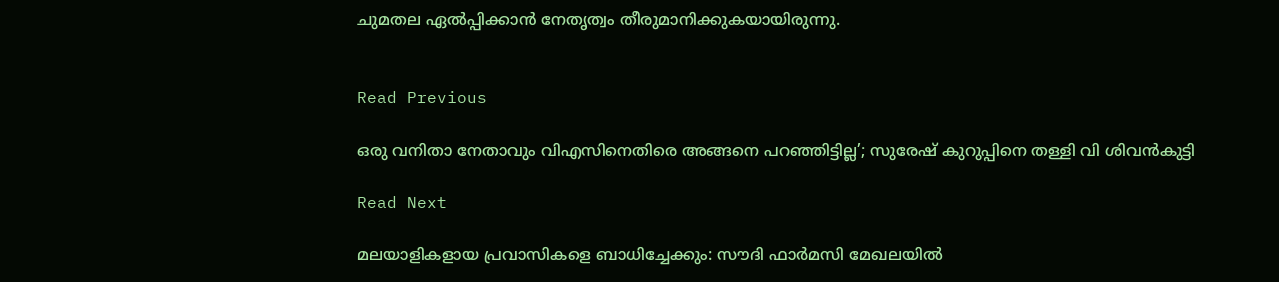ചുമതല ഏല്‍പ്പിക്കാന്‍ നേതൃത്വം തീരുമാനിക്കുകയായിരുന്നു.


Read Previous

ഒരു വനിതാ നേതാവും വിഎസിനെതിരെ അങ്ങനെ പറഞ്ഞിട്ടില്ല’; സുരേഷ് കുറുപ്പിനെ തള്ളി വി ശിവന്‍കുട്ടി

Read Next

മലയാളികളായ പ്രവാസികളെ ബാധിച്ചേക്കും: സൗദി ഫാര്‍മസി മേഖലയില്‍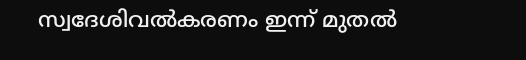സ്വദേശിവല്‍കരണം ഇന്ന് മുതല്‍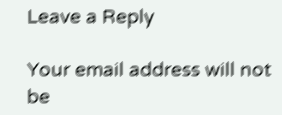Leave a Reply

Your email address will not be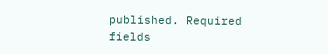published. Required fields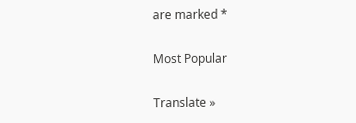are marked *

Most Popular

Translate »